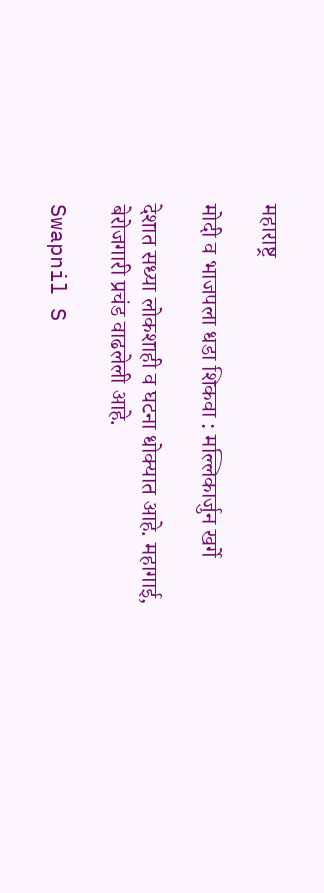महाराष्ट्र

मोदी व भाजपला धडा शिकवा : मल्लिकार्जुन खर्गे

देशात सध्या लोकशाही व घटना धोक्यात आहे. महागाई, बेरोजगारी प्रचंड वाढलेली आहे.

Swapnil S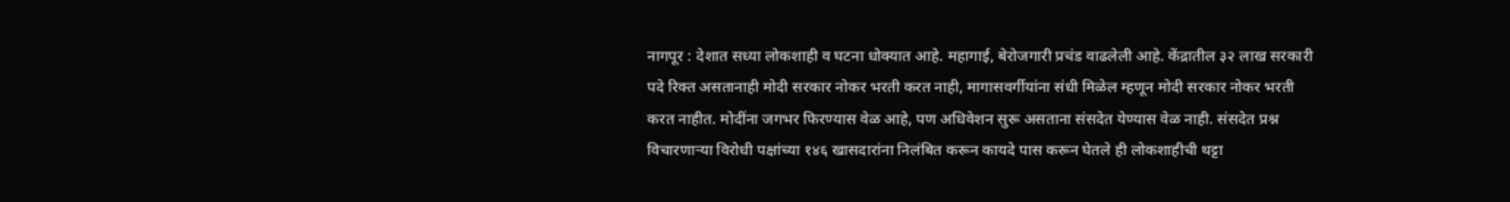नागपूर : देशात सध्या लोकशाही व घटना धोक्यात आहे. महागाई, बेरोजगारी प्रचंड वाढलेली आहे. केंद्रातील ३२ लाख सरकारी पदे रिक्त असतानाही मोदी सरकार नोकर भरती करत नाही, मागासवर्गीयांना संधी मिळेल म्हणून मोदी सरकार नोकर भरती करत नाहीत. मोदींना जगभर फिरण्यास वेळ आहे, पण अधिवेशन सुरू असताना संसदेत येण्यास वेळ नाही. संसदेत प्रश्न विचारणाऱ्या विरोधी पक्षांच्या १४६ खासदारांना निलंबित करून कायदे पास करून घेतले ही लोकशाहीची थट्टा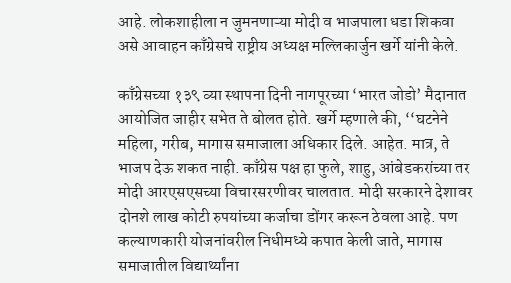आहे. लोकशाहीला न जुमनणाऱ्या मोदी व भाजपाला धडा शिकवा असे आवाहन काँग्रेसचे राष्ट्रीय अध्यक्ष मल्लिकार्जुन खर्गे यांनी केले.

काँग्रेसच्या १३९ व्या स्थापना दिनी नागपूरच्या ‘भारत जोडो’ मैदानात आयोजित जाहीर सभेत ते बोलत होते. खर्गे म्हणाले की, ‘‘घटनेने महिला, गरीब, मागास समाजाला अधिकार दिले. आहेत. मात्र, ते भाजप देऊ शकत नाही. काँग्रेस पक्ष हा फुले, शाहु, आंबेडकरांच्या तर मोदी आरएसएसच्या विचारसरणीवर चालतात. मोदी सरकारने देशावर दोनशे लाख कोटी रुपयांच्या कर्जाचा डोंगर करून ठेवला आहे. पण कल्याणकारी योजनांवरील निधीमध्ये कपात केली जाते, मागास समाजातील विद्यार्थ्यांना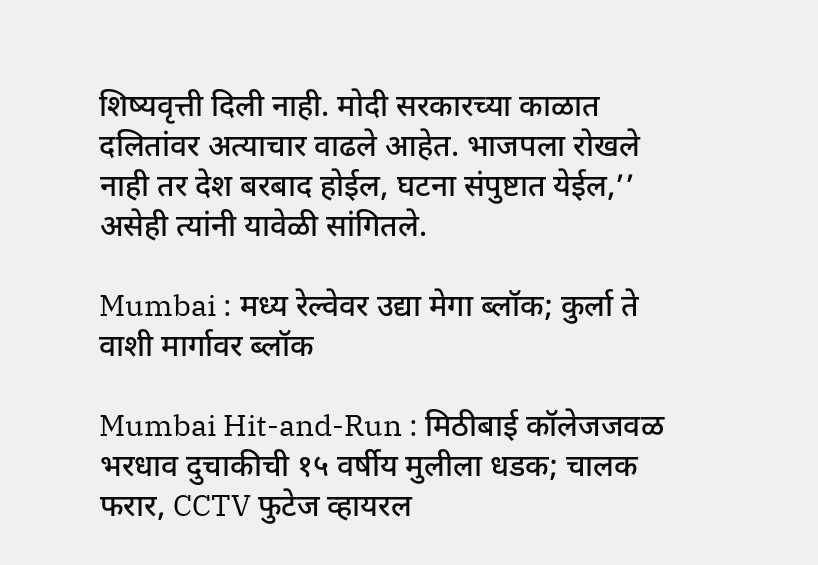शिष्यवृत्ती दिली नाही. मोदी सरकारच्या काळात दलितांवर अत्याचार वाढले आहेत. भाजपला रोखले नाही तर देश बरबाद होईल, घटना संपुष्टात येईल,’’ असेही त्यांनी यावेळी सांगितले.

Mumbai : मध्य रेल्वेवर उद्या मेगा ब्लॉक; कुर्ला ते वाशी मार्गावर ब्लॉक

Mumbai Hit-and-Run : मिठीबाई कॉलेजजवळ भरधाव दुचाकीची १५ वर्षीय मुलीला धडक; चालक फरार, CCTV फुटेज व्हायरल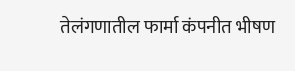तेलंगणातील फार्मा कंपनीत भीषण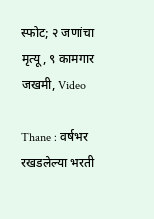स्फोट; २ जणांचा मृत्यू, ९ कामगार जखमी, Video

Thane : वर्षभर रखडलेल्या भरती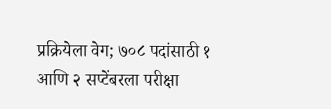प्रक्रियेला वेग; ७०८ पदांसाठी १ आणि २ सप्टेंबरला परीक्षा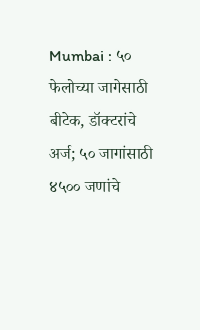Mumbai : ५० फेलोच्या जागेसाठी बीटेक, डॉक्टरांचे अर्ज; ५० जागांसाठी ४५०० जणांचे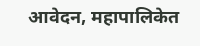आवेदन, महापालिकेत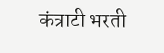कंत्राटी भरती